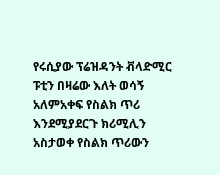የሩሲያው ፕሬዝዳንት ቭላድሚር ፑቲን በዛሬው እለት ወሳኝ አለምአቀፍ የስልክ ጥሪ እንደሚያደርጉ ክሪሚሊን አስታወቀ የስልክ ጥሪውን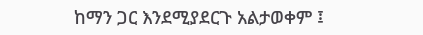ከማን ጋር እንደሚያደርጉ አልታወቀም ፤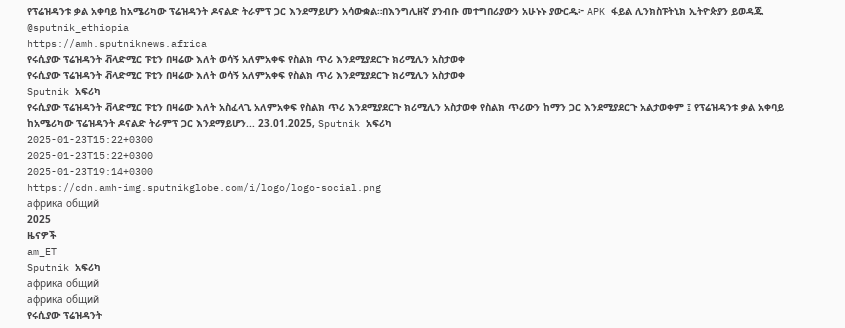የፕሬዝዳንቱ ቃል አቀባይ ከአሜሪካው ፕሬዝዳንት ዶናልድ ትራምፕ ጋር እንደማይሆን አሳውቋል።በእንግሊዘኛ ያንብቡ መተግበሪያውን አሁኑኑ ያውርዱ፦ APK ፋይል ሊንክስፑትኒክ ኢትዮጵያን ይወዳጁ @sputnik_ethiopia
https://amh.sputniknews.africa
የሩሲያው ፕሬዝዳንት ቭላድሚር ፑቲን በዛሬው እለት ወሳኝ አለምአቀፍ የስልክ ጥሪ እንደሚያደርጉ ክሪሚሊን አስታወቀ
የሩሲያው ፕሬዝዳንት ቭላድሚር ፑቲን በዛሬው እለት ወሳኝ አለምአቀፍ የስልክ ጥሪ እንደሚያደርጉ ክሪሚሊን አስታወቀ
Sputnik አፍሪካ
የሩሲያው ፕሬዝዳንት ቭላድሚር ፑቲን በዛሬው እለት አስፈላጊ አለምአቀፍ የስልክ ጥሪ እንደሚያደርጉ ክሪሚሊን አስታወቀ የስልክ ጥሪውን ከማን ጋር እንደሚያደርጉ አልታወቀም ፤ የፕሬዝዳንቱ ቃል አቀባይ ከአሜሪካው ፕሬዝዳንት ዶናልድ ትራምፕ ጋር እንደማይሆን... 23.01.2025, Sputnik አፍሪካ
2025-01-23T15:22+0300
2025-01-23T15:22+0300
2025-01-23T19:14+0300
https://cdn.amh-img.sputnikglobe.com/i/logo/logo-social.png
африка общий
2025
ዜናዎች
am_ET
Sputnik አፍሪካ
африка общий
африка общий
የሩሲያው ፕሬዝዳንት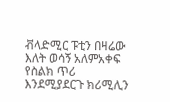ቭላድሚር ፑቲን በዛሬው እለት ወሳኝ አለምአቀፍ የስልክ ጥሪ እንደሚያደርጉ ክሪሚሊን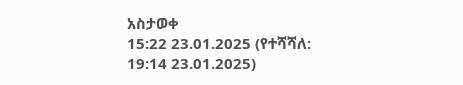አስታወቀ
15:22 23.01.2025 (የተሻሻለ: 19:14 23.01.2025)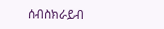ሰብስክራይብ